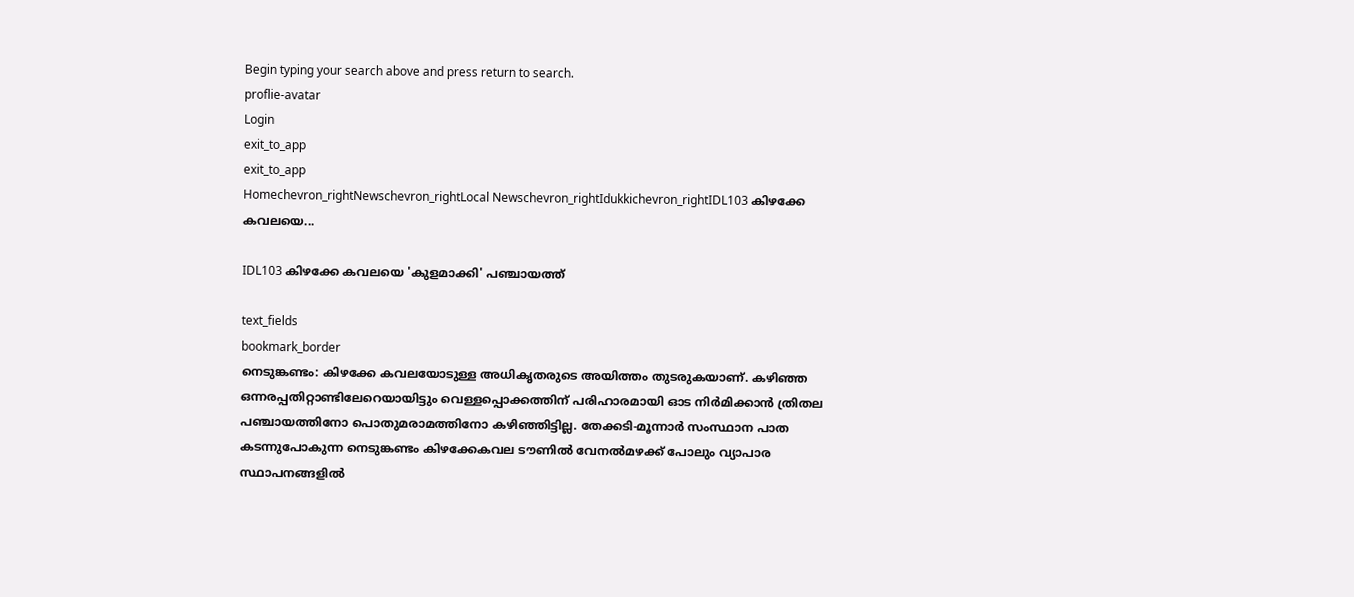Begin typing your search above and press return to search.
proflie-avatar
Login
exit_to_app
exit_to_app
Homechevron_rightNewschevron_rightLocal Newschevron_rightIdukkichevron_rightIDL103 കിഴക്കേ കവലയെ...

IDL103 കിഴക്കേ കവലയെ 'കുളമാക്കി' പഞ്ചായത്ത്

text_fields
bookmark_border
നെടുങ്കണ്ടം: കിഴക്കേ കവലയോടുള്ള അധികൃതരുടെ അയിത്തം തുടരുകയാണ്. കഴിഞ്ഞ ഒന്നരപ്പതിറ്റാണ്ടിലേറെയായിട്ടും വെള്ളപ്പൊക്കത്തിന് പരിഹാരമായി ഓട നിർമിക്കാന്‍ ത്രിതല പഞ്ചായത്തിനോ പൊതുമരാമത്തിനോ കഴിഞ്ഞിട്ടില്ല. തേക്കടി-മൂന്നാര്‍ സംസ്ഥാന പാത കടന്നുപോകുന്ന നെടുങ്കണ്ടം കിഴക്കേകവല ടൗണില്‍ വേനല്‍മഴക്ക് പോലും വ്യാപാര സ്ഥാപനങ്ങളില്‍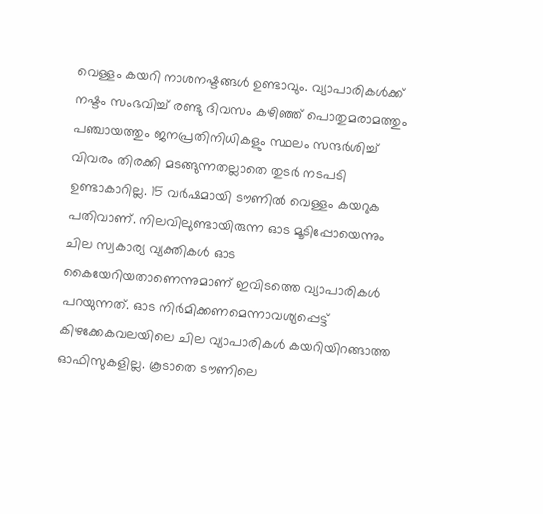വെള്ളം കയറി നാശനഷ്ടങ്ങള്‍ ഉണ്ടാവും. വ്യാപാരികൾക്ക് നഷ്ടം സംഭവിച്ച് രണ്ടു ദിവസം കഴിഞ്ഞ് പൊതുമരാമത്തും പഞ്ചായത്തും ജനപ്രതിനിധികളും സ്ഥലം സന്ദര്‍ശിച്ച് വിവരം തിരക്കി മടങ്ങുന്നതല്ലാതെ തുടര്‍ നടപടി ഉണ്ടാകാറില്ല. 15 വര്‍ഷമായി ടൗണില്‍ വെള്ളം കയറുക പതിവാണ്. നിലവിലുണ്ടായിരുന്ന ഓട മൂടിപ്പോയെന്നും ചില സ്വകാര്യ വ്യക്തികള്‍ ഓട കൈയേറിയതാണെന്നുമാണ് ഇവിടത്തെ വ്യാപാരികള്‍ പറയുന്നത്. ഓട നിർമിക്കണമെന്നാവശ്യപ്പെട്ട് കിഴക്കേകവലയിലെ ചില വ്യാപാരികള്‍ കയറിയിറങ്ങാത്ത ഓഫിസുകളില്ല. കൂടാതെ ടൗണിലെ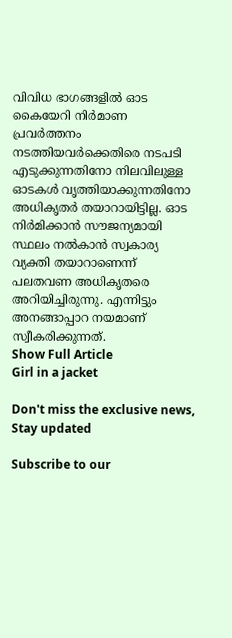വിവിധ ഭാഗങ്ങളില്‍ ഓട കൈയേറി നിർമാണ പ്രവര്‍ത്തനം നടത്തിയവര്‍ക്കെതിരെ നടപടി എടുക്കുന്നതിനോ നിലവിലുള്ള ഓടകള്‍ വൃത്തിയാക്കുന്നതിനോ അധികൃതര്‍ തയാറായിട്ടില്ല. ഓട നിർമിക്കാന്‍ സൗജന്യമായി സ്ഥലം നല്‍കാന്‍ സ്വകാര്യ വ്യക്തി തയാറാണെന്ന് പലതവണ അധികൃതരെ അറിയിച്ചിരുന്നു. എന്നിട്ടും അനങ്ങാപ്പാറ നയമാണ് സ്വീകരിക്കുന്നത്.
Show Full Article
Girl in a jacket

Don't miss the exclusive news, Stay updated

Subscribe to our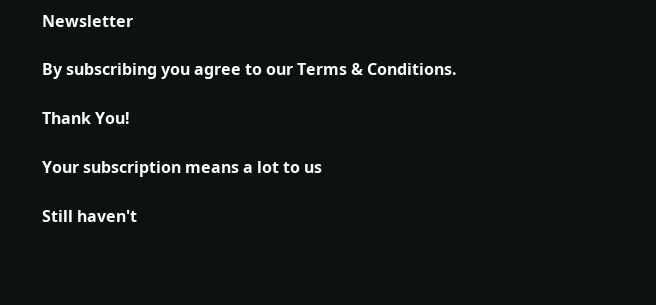Newsletter

By subscribing you agree to our Terms & Conditions.

Thank You!

Your subscription means a lot to us

Still haven't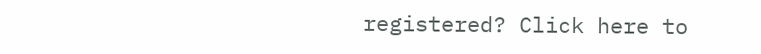registered? Click here to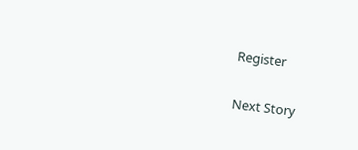Register

Next Story